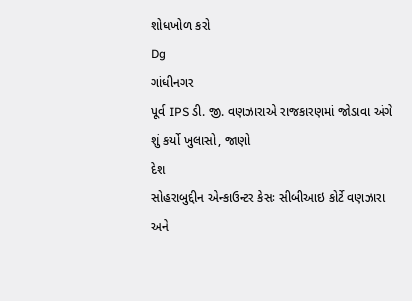શોધખોળ કરો
Dg
ગાંધીનગર
પૂર્વ IPS ડી. જી. વણઝારાએ રાજકારણમાં જોડાવા અંગે શું કર્યો ખુલાસો, જાણો
દેશ
સોહરાબુદ્દીન એન્કાઉન્ટર કેસઃ સીબીઆઇ કોર્ટે વણઝારા અને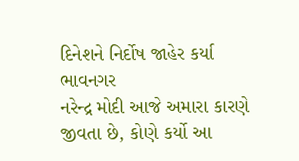દિનેશને નિર્દોષ જાહેર કર્યા
ભાવનગર
નરેન્દ્ર મોદી આજે અમારા કારણે જીવતા છે, કોણે કર્યો આ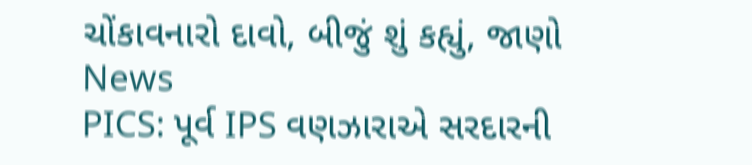ચોંકાવનારો દાવો, બીજું શું કહ્યું, જાણો
News
PICS: પૂર્વ IPS વણઝારાએ સરદારની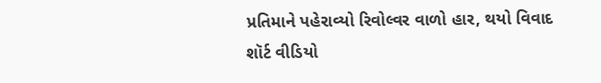પ્રતિમાને પહેરાવ્યો રિવોલ્વર વાળો હાર, થયો વિવાદ
શૉર્ટ વીડિયો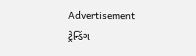Advertisement
ટ્રેન્ડિંગ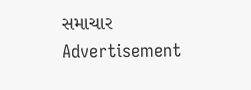સમાચાર
Advertisement